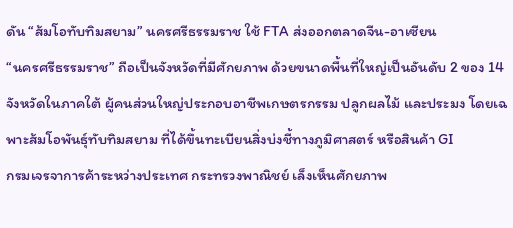ดัน “ส้มโอทับทิมสยาม” นครศรีธรรมราช ใช้ FTA ส่งออกตลาดจีน-อาเซียน
“นครศรีธรรมราช” ถือเป็นจังหวัดที่มีศักยภาพ ด้วยขนาดพื้นที่ใหญ่เป็นอันดับ 2 ของ 14 จังหวัดในภาคใต้ ผู้คนส่วนใหญ่ประกอบอาชีพเกษตรกรรม ปลูกผลไม้ และประมง โดยเฉพาะส้มโอพันธุ์ทับทิมสยาม ที่ได้ขึ้นทะเบียนสิ่งบ่งชี้ทางภูมิศาสตร์ หรือสินค้า GI
กรมเจรจาการค้าระหว่างประเทศ กระทรวงพาณิชย์ เล็งเห็นศักยภาพ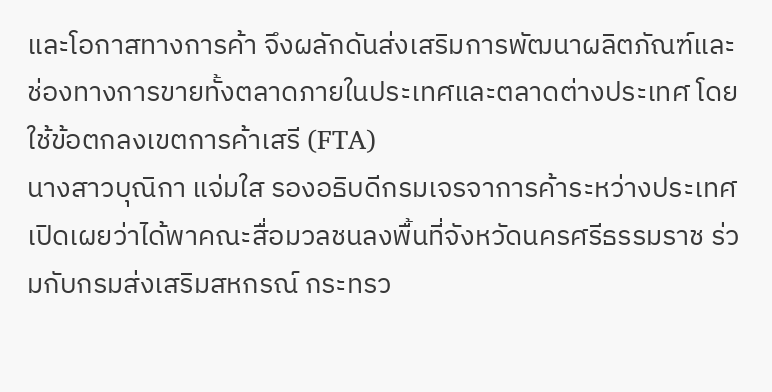และโอกาสทางการค้า จึงผลักดันส่งเสริมการพัฒนาผลิตภัณฑ์และช่องทางการขายทั้งตลาดภายในประเทศและตลาดต่างประเทศ โดยใช้ข้อตกลงเขตการค้าเสรี (FTA)
นางสาวบุณิกา แจ่มใส รองอธิบดีกรมเจรจาการค้าระหว่างประเทศ เปิดเผยว่าได้พาคณะสื่อมวลชนลงพื้นที่จังหวัดนครศรีธรรมราช ร่วมกับกรมส่งเสริมสหกรณ์ กระทรว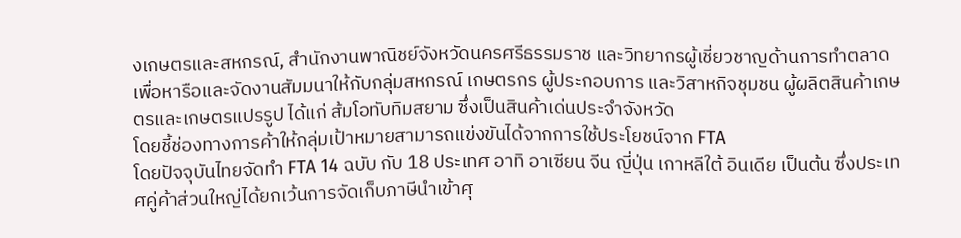งเกษตรและสหกรณ์, สำนักงานพาณิชย์จังหวัดนครศรีธรรมราช และวิทยากรผู้เชี่ยวชาญด้านการทำตลาด เพื่อหารือและจัดงานสัมมนาให้กับกลุ่มสหกรณ์ เกษตรกร ผู้ประกอบการ และวิสาหกิจชุมชน ผู้ผลิตสินค้าเกษตรและเกษตรแปรรูป ได้แก่ ส้มโอทับทิมสยาม ซึ่งเป็นสินค้าเด่นประจำจังหวัด
โดยชี้ช่องทางการค้าให้กลุ่มเป้าหมายสามารถแข่งขันได้จากการใช้ประโยชน์จาก FTA
โดยปัจจุบันไทยจัดทำ FTA 14 ฉบับ กับ 18 ประเทศ อาทิ อาเซียน จีน ญี่ปุ่น เกาหลีใต้ อินเดีย เป็นต้น ซึ่งประเทศคู่ค้าส่วนใหญ่ได้ยกเว้นการจัดเก็บภาษีนำเข้าศุ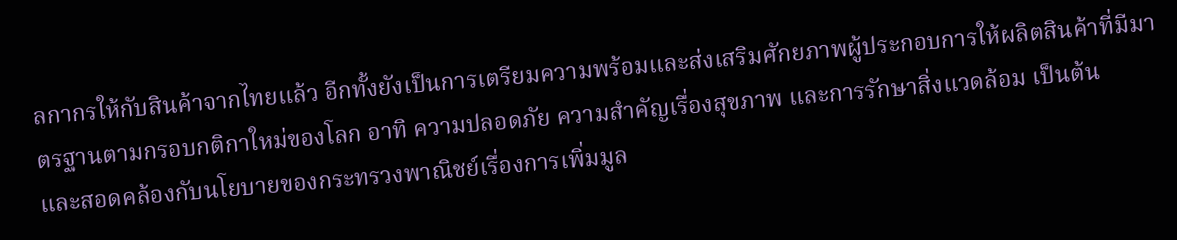ลกากรให้กับสินค้าจากไทยแล้ว อีกทั้งยังเป็นการเตรียมความพร้อมและส่งเสริมศักยภาพผู้ประกอบการให้ผลิตสินค้าที่มีมาตรฐานตามกรอบกติกาใหม่ของโลก อาทิ ความปลอดภัย ความสำคัญเรื่องสุขภาพ และการรักษาสิ่งแวดล้อม เป็นต้น
และสอดคล้องกับนโยบายของกระทรวงพาณิชย์เรื่องการเพิ่มมูล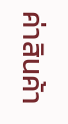ค่าสินค้า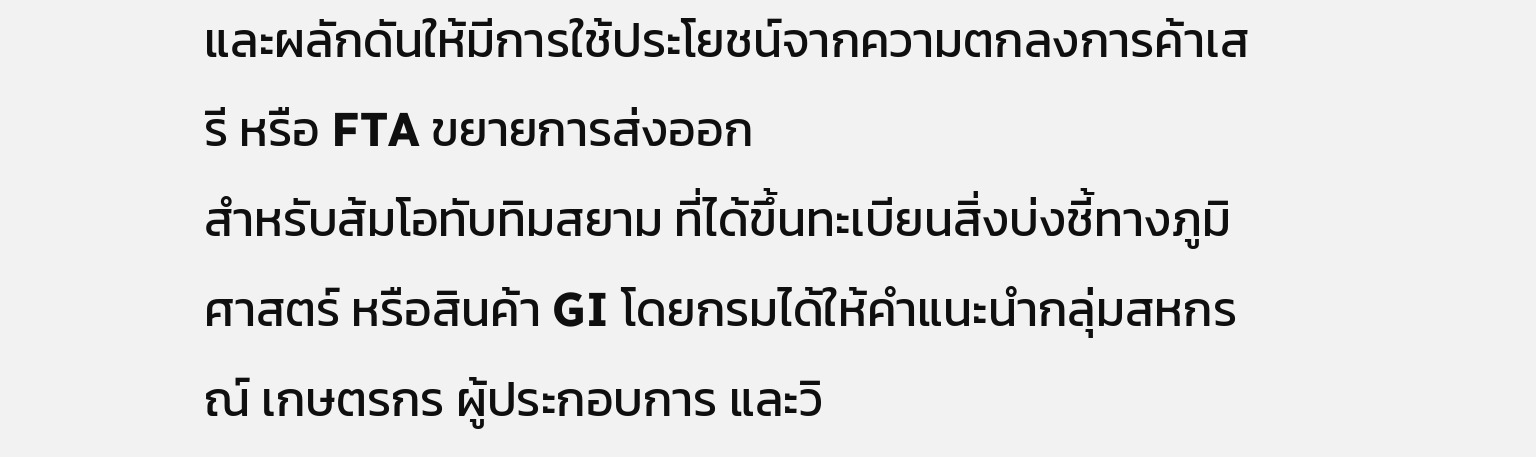และผลักดันให้มีการใช้ประโยชน์จากความตกลงการค้าเสรี หรือ FTA ขยายการส่งออก
สำหรับส้มโอทับทิมสยาม ที่ได้ขึ้นทะเบียนสิ่งบ่งชี้ทางภูมิศาสตร์ หรือสินค้า GI โดยกรมได้ให้คำแนะนำกลุ่มสหกรณ์ เกษตรกร ผู้ประกอบการ และวิ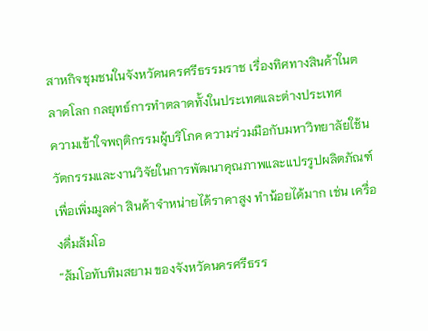สาหกิจชุมชนในจังหวัดนครศรีธรรมราช เรื่องทิศทางสินค้าในตลาดโลก กลยุทธ์การทำตลาดทั้งในประเทศและต่างประเทศ
ความเข้าใจพฤติกรรมผู้บริโภค ความร่วมมือกับมหาวิทยาลัยใช้นวัตกรรมและงานวิจัยในการพัฒนาคุณภาพและแปรรูปผลิตภัณฑ์เพื่อเพิ่มมูลค่า สินค้าจำหน่ายได้ราคาสูง ทำน้อยได้มาก เช่น เครื่องดื่มส้มโอ
“ส้มโอทับทิมสยาม ของจังหวัดนครศรีธรร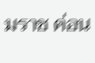มราช ค่อน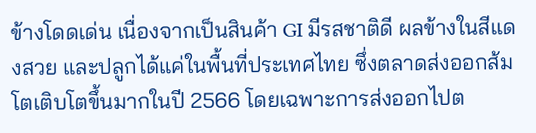ข้างโดดเด่น เนื่องจากเป็นสินค้า GI มีรสชาติดี ผลข้างในสีแดงสวย และปลูกได้แค่ในพื้นที่ประเทศไทย ซึ่งตลาดส่งออกส้มโตเติบโตขึ้นมากในปี 2566 โดยเฉพาะการส่งออกไปต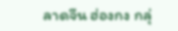ลาดจีน ฮ่องกง กลุ่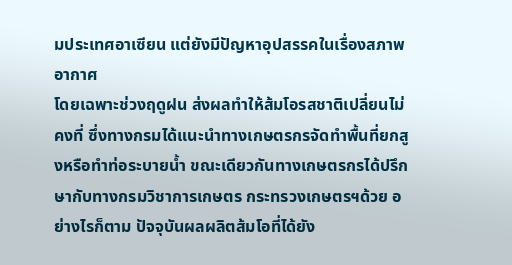มประเทศอาเซียน แต่ยังมีปัญหาอุปสรรคในเรื่องสภาพอากาศ
โดยเฉพาะช่วงฤดูฝน ส่งผลทำให้ส้มโอรสชาติเปลี่ยนไม่คงที่ ซึ่งทางกรมได้แนะนำทางเกษตรกรจัดทำพื้นที่ยกสูงหรือทำท่อระบายน้ำ ขณะเดียวกันทางเกษตรกรได้ปรึกษากับทางกรมวิชาการเกษตร กระทรวงเกษตรฯด้วย อย่างไรก็ตาม ปัจจุบันผลผลิตส้มโอที่ได้ยัง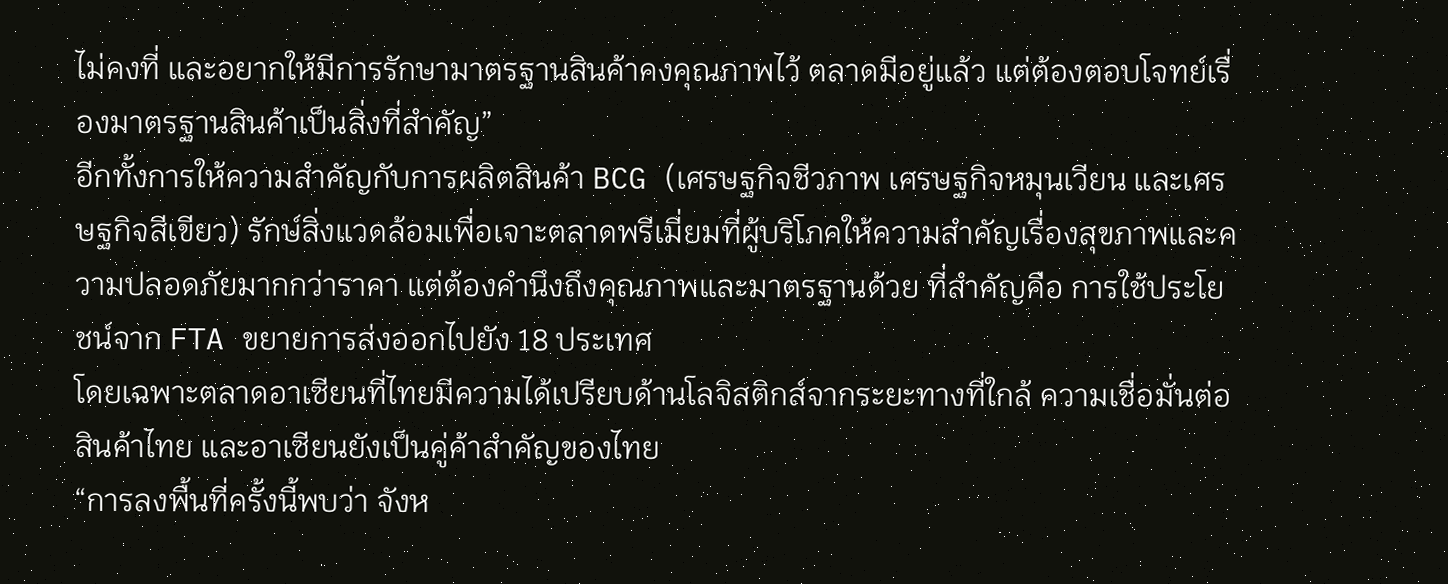ไม่คงที่ และอยากให้มีการรักษามาตรฐานสินค้าคงคุณภาพไว้ ตลาดมีอยู่แล้ว แต่ต้องตอบโจทย์เรื่องมาตรฐานสินค้าเป็นสิ่งที่สำคัญ”
อีกทั้งการให้ความสำคัญกับการผลิตสินค้า BCG (เศรษฐกิจชีวภาพ เศรษฐกิจหมุนเวียน และเศรษฐกิจสีเขียว) รักษ์สิ่งแวดล้อมเพื่อเจาะตลาดพรีเมี่ยมที่ผู้บริโภคให้ความสำคัญเรื่องสุขภาพและความปลอดภัยมากกว่าราคา แต่ต้องคำนึงถึงคุณภาพและมาตรฐานด้วย ที่สำคัญคือ การใช้ประโยชน์จาก FTA ขยายการส่งออกไปยัง 18 ประเทศ
โดยเฉพาะตลาดอาเซียนที่ไทยมีความได้เปรียบด้านโลจิสติกส์จากระยะทางที่ใกล้ ความเชื่อมั่นต่อสินค้าไทย และอาเซียนยังเป็นคู่ค้าสำคัญของไทย
“การลงพื้นที่ครั้งนี้พบว่า จังห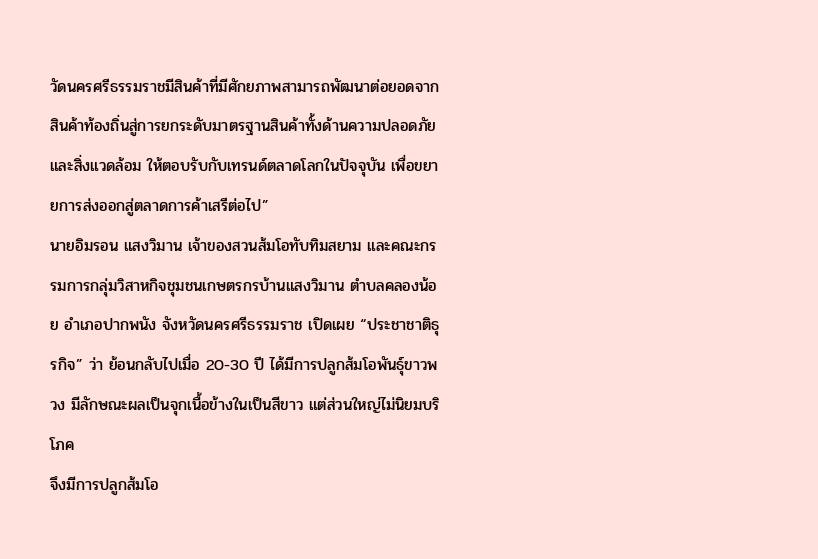วัดนครศรีธรรมราชมีสินค้าที่มีศักยภาพสามารถพัฒนาต่อยอดจากสินค้าท้องถิ่นสู่การยกระดับมาตรฐานสินค้าทั้งด้านความปลอดภัย และสิ่งแวดล้อม ให้ตอบรับกับเทรนด์ตลาดโลกในปัจจุบัน เพื่อขยายการส่งออกสู่ตลาดการค้าเสรีต่อไป”
นายอิมรอน แสงวิมาน เจ้าของสวนส้มโอทับทิมสยาม และคณะกรรมการกลุ่มวิสาหกิจชุมชนเกษตรกรบ้านแสงวิมาน ตำบลคลองน้อย อำเภอปากพนัง จังหวัดนครศรีธรรมราช เปิดเผย “ประชาชาติธุรกิจ” ว่า ย้อนกลับไปเมื่อ 20-30 ปี ได้มีการปลูกส้มโอพันธุ์ขาวพวง มีลักษณะผลเป็นจุกเนื้อข้างในเป็นสีขาว แต่ส่วนใหญ่ไม่นิยมบริโภค
จึงมีการปลูกส้มโอ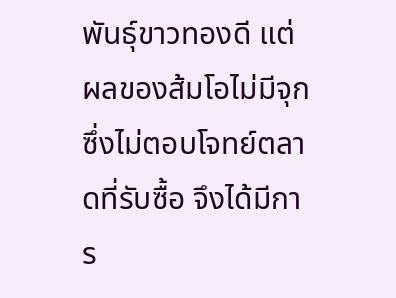พันธุ์ขาวทองดี แต่ผลของส้มโอไม่มีจุกซึ่งไม่ตอบโจทย์ตลาดที่รับซื้อ จึงได้มีการ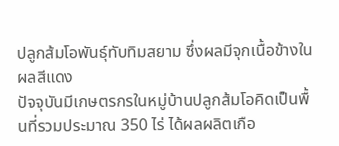ปลูกส้มโอพันธุ์ทับทิมสยาม ซึ่งผลมีจุกเนื้อข้างในผลสีแดง
ปัจจุบันมีเกษตรกรในหมู่บ้านปลูกส้มโอคิดเป็นพื้นที่รวมประมาณ 350 ไร่ ได้ผลผลิตเกือ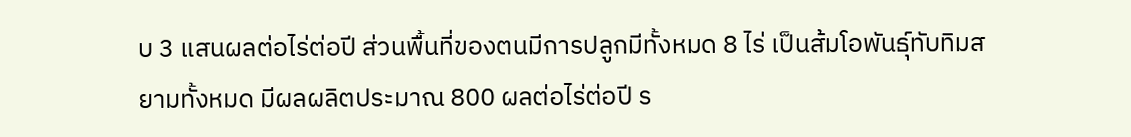บ 3 แสนผลต่อไร่ต่อปี ส่วนพื้นที่ของตนมีการปลูกมีทั้งหมด 8 ไร่ เป็นส้มโอพันธุ์ทับทิมสยามทั้งหมด มีผลผลิตประมาณ 800 ผลต่อไร่ต่อปี ร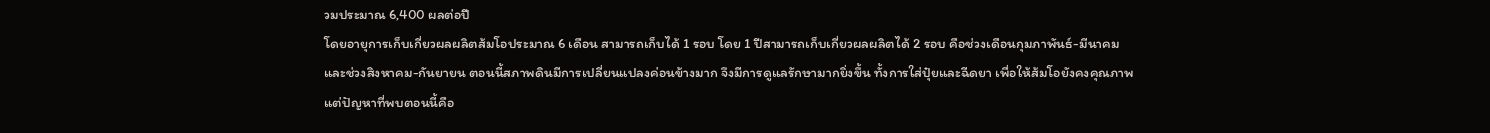วมประมาณ 6,400 ผลต่อปี
โดยอายุการเก็บเกี่ยวผลผลิตส้มโอประมาณ 6 เดือน สามารถเก็บได้ 1 รอบ โดย 1 ปีสามารถเก็บเกี่ยวผลผลิตได้ 2 รอบ คือช่วงเดือนกุมภาพันธ์-มีนาคม และช่วงสิงหาคม-กันยายน ตอนนี้สภาพดินมีการเปลี่ยนแปลงค่อนข้างมาก จึงมีการดูแลรักษามากยิ่งขึ้น ทั้งการใส่ปุ๋ยและฉีดยา เพื่อให้ส้มโอยังคงคุณภาพ แต่ปัญหาที่พบตอนนี้คือ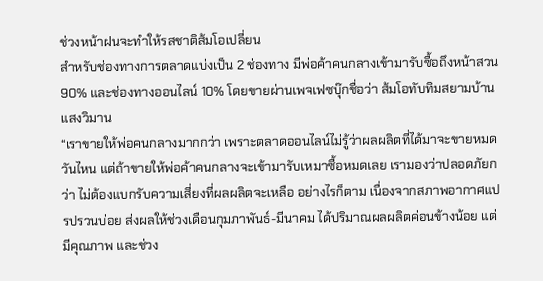ช่วงหน้าฝนจะทำให้รสชาติส้มโอเปลี่ยน
สำหรับช่องทางการตลาดแบ่งเป็น 2 ช่องทาง มีพ่อค้าคนกลางเข้ามารับซื้อถึงหน้าสวน 90% และช่องทางออนไลน์ 10% โดยขายผ่านเพจเฟซบุ๊กชื่อว่า ส้มโอทับทิมสยามบ้านแสงวิมาน
“เราขายให้พ่อคนกลางมากกว่า เพราะตลาดออนไลน์ไม่รู้ว่าผลผลิตที่ได้มาจะขายหมดวันไหน แต่ถ้าขายให้พ่อค้าคนกลางจะเข้ามารับเหมาซื้อหมดเลย เรามองว่าปลอดภัยกว่า ไม่ต้องแบกรับความเสี่ยงที่ผลผลิตจะเหลือ อย่างไรก็ตาม เนื่องจากสภาพอากาศแปรปรวนบ่อย ส่งผลให้ช่วงเดือนกุมภาพันธ์-มีนาคม ได้ปริมาณผลผลิตค่อนข้างน้อย แต่มีคุณภาพ และช่วง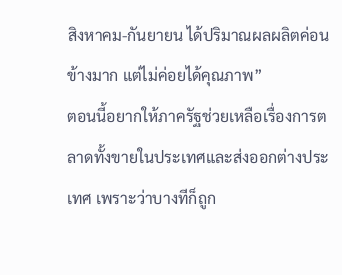สิงหาคม-กันยายน ได้ปริมาณผลผลิตค่อนข้างมาก แต่ไม่ค่อยได้คุณภาพ”
ตอนนี้อยากให้ภาครัฐช่วยเหลือเรื่องการตลาดทั้งขายในประเทศและส่งออกต่างประเทศ เพราะว่าบางทีก็ถูก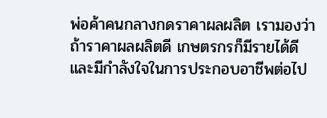พ่อค้าคนกลางกดราคาผลผลิต เรามองว่าถ้าราคาผลผลิตดี เกษตรกรก็มีรายได้ดี และมีกำลังใจในการประกอบอาชีพต่อไป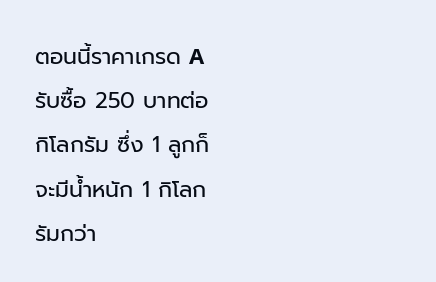ตอนนี้ราคาเกรด A รับซื้อ 250 บาทต่อกิโลกรัม ซึ่ง 1 ลูกก็จะมีน้ำหนัก 1 กิโลกรัมกว่า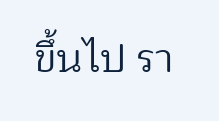ขึ้นไป รา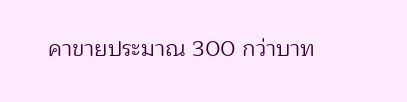คาขายประมาณ 300 กว่าบาท